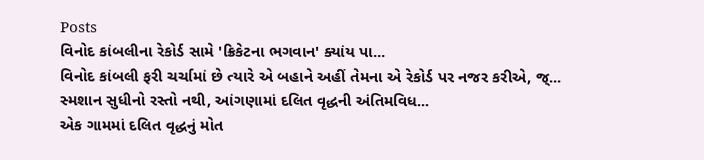Posts
વિનોદ કાંબલીના રેકોર્ડ સામે 'ક્રિકેટના ભગવાન' ક્યાંય પા...
વિનોદ કાંબલી ફરી ચર્ચામાં છે ત્યારે એ બહાને અહીં તેમના એ રેકોર્ડ પર નજર કરીએ, જ્...
સ્મશાન સુધીનો રસ્તો નથી, આંગણામાં દલિત વૃદ્ધની અંતિમવિધ...
એક ગામમાં દલિત વૃદ્ધનું મોત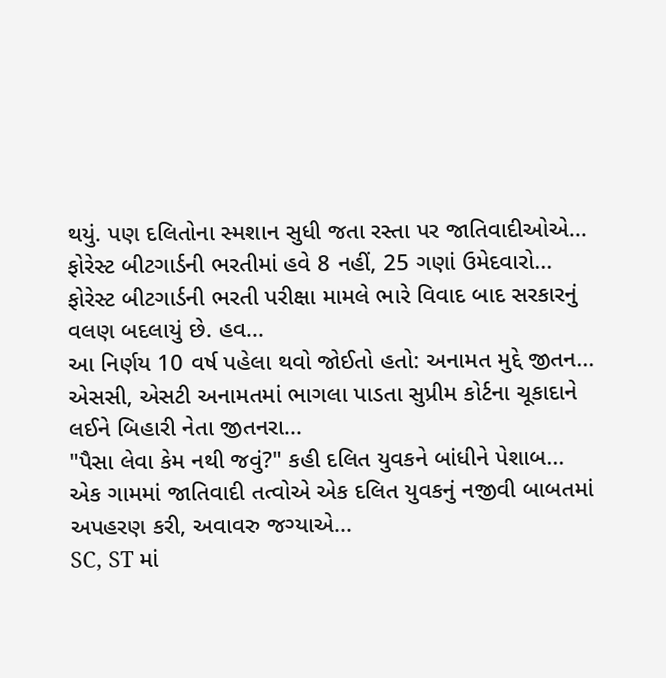થયું. પણ દલિતોના સ્મશાન સુધી જતા રસ્તા પર જાતિવાદીઓએ...
ફોરેસ્ટ બીટગાર્ડની ભરતીમાં હવે 8 નહીં, 25 ગણાં ઉમેદવારો...
ફોરેસ્ટ બીટગાર્ડની ભરતી પરીક્ષા મામલે ભારે વિવાદ બાદ સરકારનું વલણ બદલાયું છે. હવ...
આ નિર્ણય 10 વર્ષ પહેલા થવો જોઈતો હતો: અનામત મુદ્દે જીતન...
એસસી, એસટી અનામતમાં ભાગલા પાડતા સુપ્રીમ કોર્ટના ચૂકાદાને લઈને બિહારી નેતા જીતનરા...
"પૈસા લેવા કેમ નથી જવું?" કહી દલિત યુવકને બાંધીને પેશાબ...
એક ગામમાં જાતિવાદી તત્વોએ એક દલિત યુવકનું નજીવી બાબતમાં અપહરણ કરી, અવાવરુ જગ્યાએ...
SC, ST માં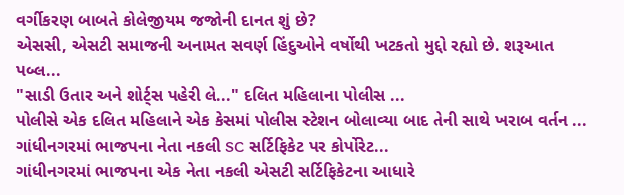વર્ગીકરણ બાબતે કોલેજીયમ જજોની દાનત શું છે?
એસસી, એસટી સમાજની અનામત સવર્ણ હિંદુઓને વર્ષોથી ખટકતો મુદ્દો રહ્યો છે. શરૂઆત પબ્લ...
"સાડી ઉતાર અને શોર્ટ્સ પહેરી લે..." દલિત મહિલાના પોલીસ ...
પોલીસે એક દલિત મહિલાને એક કેસમાં પોલીસ સ્ટેશન બોલાવ્યા બાદ તેની સાથે ખરાબ વર્તન ...
ગાંધીનગરમાં ભાજપના નેતા નકલી SC સર્ટિફિકેટ પર કોર્પોરેટ...
ગાંધીનગરમાં ભાજપના એક નેતા નકલી એસટી સર્ટિફિકેટના આધારે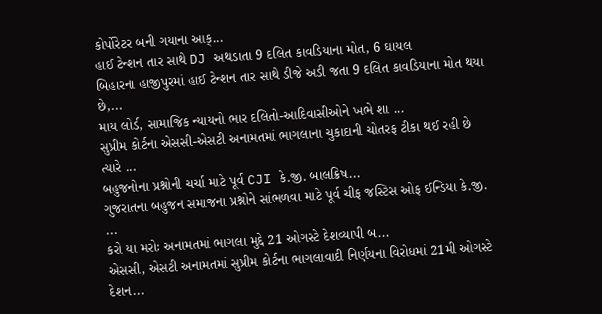કોર્પોરેટર બની ગયાના આક્...
હાઈ ટેન્શન તાર સાથે DJ અથડાતા 9 દલિત કાવડિયાના મોત, 6 ઘાયલ
બિહારના હાજીપુરમાં હાઈ ટેન્શન તાર સાથે ડીજે અડી જતા 9 દલિત કાવડિયાના મોત થયા છે,...
માય લોર્ડ, સામાજિક ન્યાયનો ભાર દલિતો-આદિવાસીઓને ખભે શા ...
સુપ્રીમ કોર્ટના એસસી-એસટી અનામતમાં ભાગલાના ચુકાદાની ચોતરફ ટીકા થઈ રહી છે ત્યારે ...
બહુજનોના પ્રશ્નોની ચર્ચા માટે પૂર્વ CJI કે.જી. બાલક્રિષ...
ગુજરાતના બહુજન સમાજના પ્રશ્નોને સાંભળવા માટે પૂર્વ ચીફ જસ્ટિસ ઓફ ઈન્ડિયા કે.જી. ...
કરો યા મરોઃ અનામતમાં ભાગલા મુદ્દે 21 ઓગસ્ટે દેશવ્યાપી બ...
એસસી, એસટી અનામતમાં સુપ્રીમ કોર્ટના ભાગલાવાદી નિર્ણયના વિરોધમાં 21મી ઓગસ્ટે દેશન...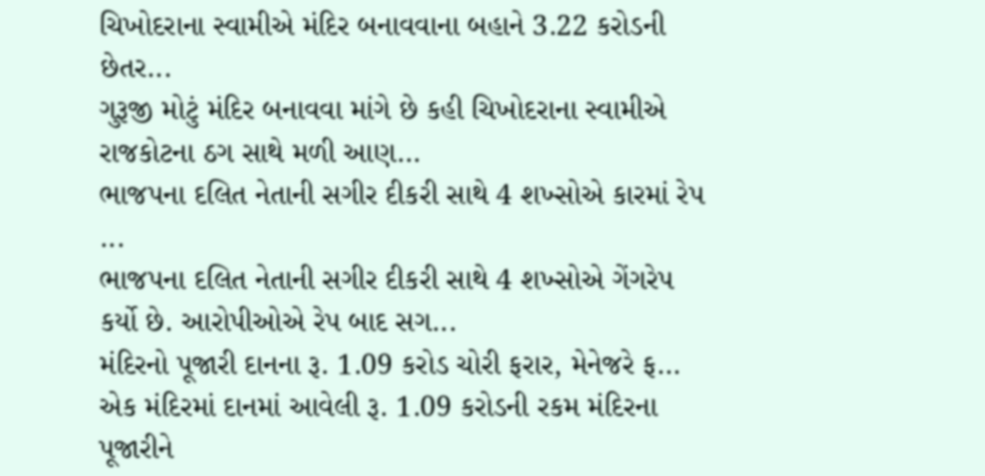ચિખોદરાના સ્વામીએ મંદિર બનાવવાના બહાને 3.22 કરોડની છેતર...
ગુરૂજી મોટું મંદિર બનાવવા માંગે છે કહી ચિખોદરાના સ્વામીએ રાજકોટના ઠગ સાથે મળી આણ...
ભાજપના દલિત નેતાની સગીર દીકરી સાથે 4 શખ્સોએ કારમાં રેપ ...
ભાજપના દલિત નેતાની સગીર દીકરી સાથે 4 શખ્સોએ ગેંગરેપ કર્યો છે. આરોપીઓએ રેપ બાદ સગ...
મંદિરનો પૂજારી દાનના રૂ. 1.09 કરોડ ચોરી ફરાર, મેનેજરે ફ...
એક મંદિરમાં દાનમાં આવેલી રૂ. 1.09 કરોડની રકમ મંદિરના પૂજારીને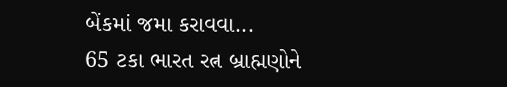બેંકમાં જમા કરાવવા...
65 ટકા ભારત રત્ન બ્રાહ્મણોને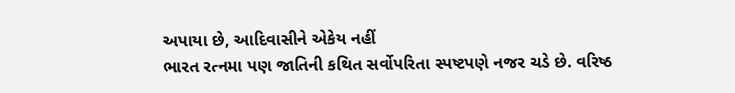અપાયા છે, આદિવાસીને એકેય નહીં
ભારત રત્નમા પણ જાતિની કથિત સર્વોપરિતા સ્પષ્ટપણે નજર ચડે છે. વરિષ્ઠ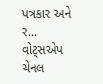પત્રકાર અને ર...
વોટ્સએપ ચેનલ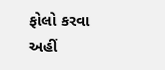ફોલો કરવા અહીં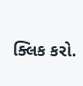ક્લિક કરો.